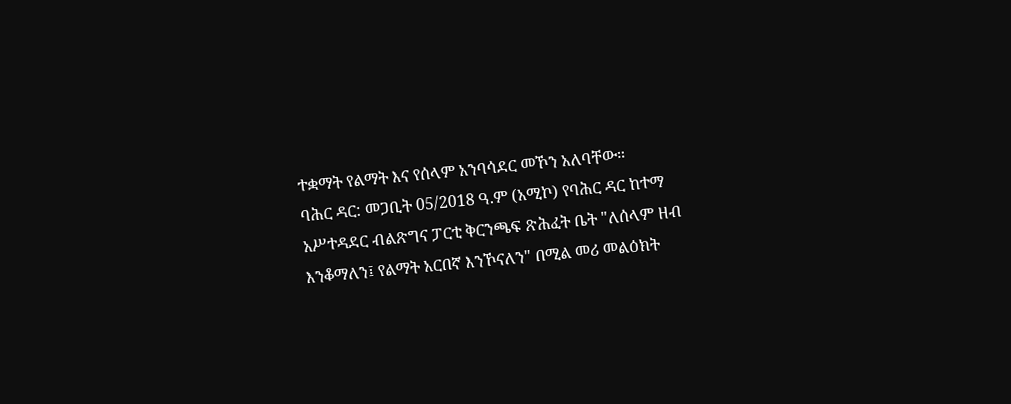ተቋማት የልማት እና የሰላም አንባሳደር መኾን አለባቸው።
ባሕር ዳር: መጋቢት 05/2018 ዓ.ም (አሚኮ) የባሕር ዳር ከተማ አሥተዳደር ብልጽግና ፓርቲ ቅርንጫፍ ጽሕፈት ቤት "ለሰላም ዘብ እንቆማለን፤ የልማት አርበኛ እንኾናለን" በሚል መሪ መልዕክት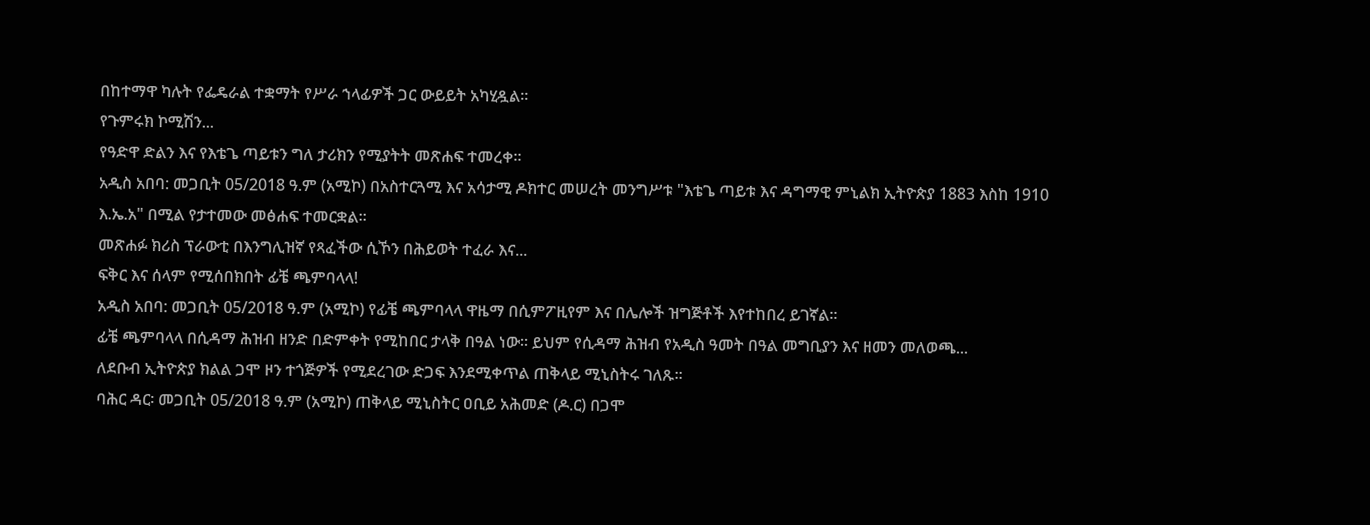በከተማዋ ካሉት የፌዴራል ተቋማት የሥራ ኀላፊዎች ጋር ውይይት አካሂዷል።
የጉምሩክ ኮሚሽን...
የዓድዋ ድልን እና የእቴጌ ጣይቱን ግለ ታሪክን የሚያትት መጽሐፍ ተመረቀ።
አዲስ አበባ: መጋቢት 05/2018 ዓ.ም (አሚኮ) በአስተርጓሚ እና አሳታሚ ዶክተር መሠረት መንግሥቱ "እቴጌ ጣይቱ እና ዳግማዊ ምኒልክ ኢትዮጵያ 1883 እስከ 1910 እ.ኤ.አ" በሚል የታተመው መፅሐፍ ተመርቋል።
መጽሐፉ ክሪስ ፕራውቲ በእንግሊዝኛ የጻፈችው ሲኾን በሕይወት ተፈራ እና...
ፍቅር እና ሰላም የሚሰበክበት ፊቼ ጫምባላላ!
አዲስ አበባ: መጋቢት 05/2018 ዓ.ም (አሚኮ) የፊቼ ጫምባላላ ዋዜማ በሲምፖዚየም እና በሌሎች ዝግጅቶች እየተከበረ ይገኛል።
ፊቼ ጫምባላላ በሲዳማ ሕዝብ ዘንድ በድምቀት የሚከበር ታላቅ በዓል ነው። ይህም የሲዳማ ሕዝብ የአዲስ ዓመት በዓል መግቢያን እና ዘመን መለወጫ...
ለደቡብ ኢትዮጵያ ክልል ጋሞ ዞን ተጎጅዎች የሚደረገው ድጋፍ እንደሚቀጥል ጠቅላይ ሚኒስትሩ ገለጹ።
ባሕር ዳር፡ መጋቢት 05/2018 ዓ.ም (አሚኮ) ጠቅላይ ሚኒስትር ዐቢይ አሕመድ (ዶ.ር) በጋሞ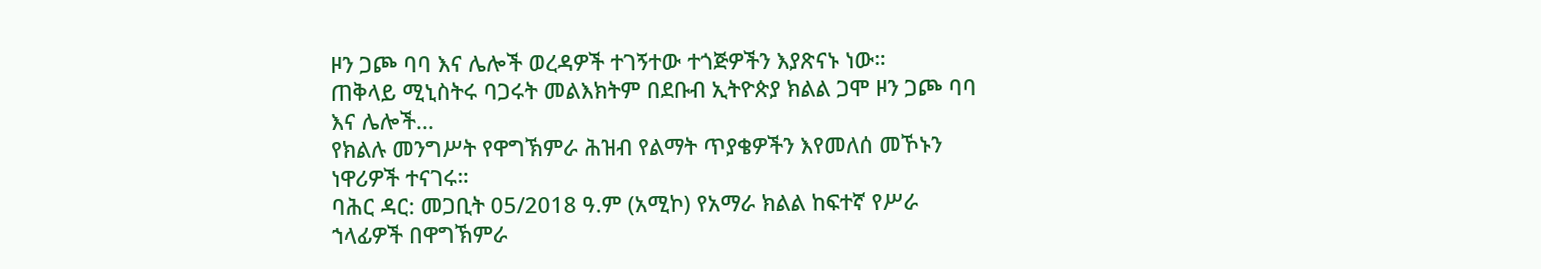ዞን ጋጮ ባባ እና ሌሎች ወረዳዎች ተገኝተው ተጎጅዎችን እያጽናኑ ነው።
ጠቅላይ ሚኒስትሩ ባጋሩት መልእክትም በደቡብ ኢትዮጵያ ክልል ጋሞ ዞን ጋጮ ባባ እና ሌሎች...
የክልሉ መንግሥት የዋግኽምራ ሕዝብ የልማት ጥያቄዎችን እየመለሰ መኾኑን ነዋሪዎች ተናገሩ።
ባሕር ዳር: መጋቢት 05/2018 ዓ.ም (አሚኮ) የአማራ ክልል ከፍተኛ የሥራ ኀላፊዎች በዋግኽምራ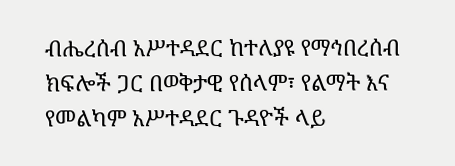ብሔረሰብ አሥተዳደር ከተለያዩ የማኅበረሰብ ክፍሎች ጋር በወቅታዊ የሰላም፣ የልማት እና የመልካም አሥተዳደር ጉዳዮች ላይ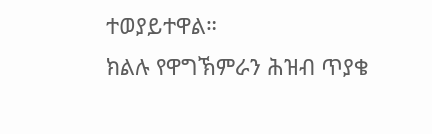ተወያይተዋል።
ክልሉ የዋግኽምራን ሕዝብ ጥያቄ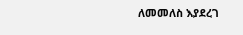ለመመለስ እያደረገ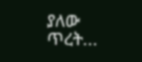ያለው ጥረት...